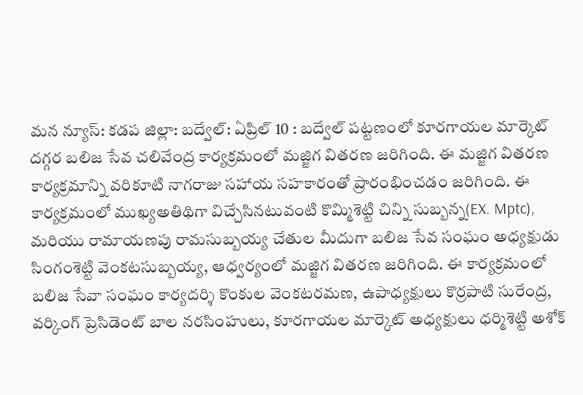మన న్యూస్: కడప జిల్లా: బద్వేల్: ఏప్రిల్ 10 : బద్వేల్ పట్టణంలో కూరగాయల మార్కెట్ దగ్గర బలిజ సేవ చలివేంద్ర కార్యక్రమంలో మజ్జిగ వితరణ జరిగింది. ఈ మజ్జిగ వితరణ కార్యక్రమాన్ని వరికూటి నాగరాజు సహాయ సహకారంతో ప్రారంభించడం జరిగింది. ఈ కార్యక్రమంలో ముఖ్యఅతిథిగా విచ్చేసినటువంటి కొమ్మిశెట్టి చిన్ని సుబ్బన్న(EX. Mptc), మరియు రామాయణపు రామసుబ్బయ్య చేతుల మీదుగా బలిజ సేవ సంఘం అధ్యక్షుడు సింగంశెట్టి వెంకటసుబ్బయ్య, ఆధ్వర్యంలో మజ్జిగ వితరణ జరిగింది. ఈ కార్యక్రమంలో బలిజ సేవా సంఘం కార్యదర్శి కొంకుల వెంకటరమణ, ఉపాధ్యక్షులు కొర్రపాటి సురేంద్ర, వర్కింగ్ ప్రెసిడెంట్ బాల నరసింహులు, కూరగాయల మార్కెట్ అధ్యక్షులు ధర్మిశెట్టి అశోక్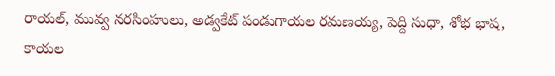రాయల్, మువ్వ నరసింహులు, అడ్వకేట్ పండుగాయల రమణయ్య, పెద్ది సుధా, శోభ భాష, కాయల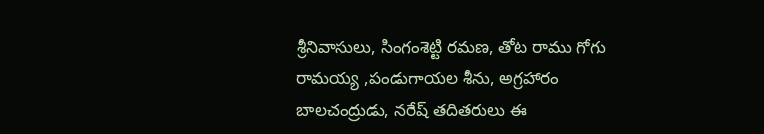శ్రీనివాసులు, సింగంశెట్టి రమణ, తోట రాము గోగు రామయ్య ,పండుగాయల శీను, అగ్రహారం బాలచంద్రుడు, నరేష్ తదితరులు ఈ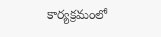కార్యక్రమంలో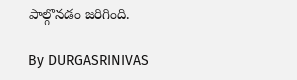పాల్గొనడం జరిగింది.

By DURGASRINIVAS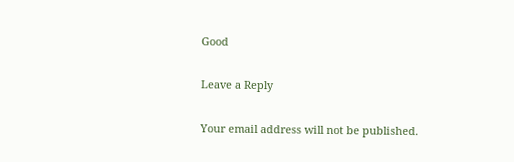Good

Leave a Reply

Your email address will not be published.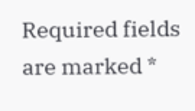Required fields are marked *